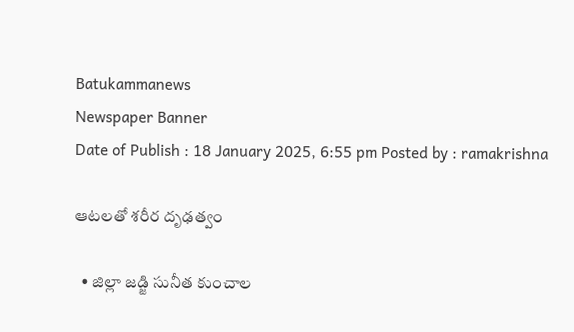Batukammanews
Newspaper Banner
Date of Publish : 18 January 2025, 6:55 pm Posted by : ramakrishna

ఆటలతో శరీర దృఢత్వం

  • జిల్లా జడ్జి సునీత కుంచాల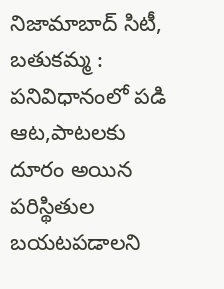నిజామాబాద్ సిటీ, బతుకమ్మ : పనివిధానంలో పడి ఆట,పాటలకు దూరం అయిన పరిస్థితుల బయటపడాలని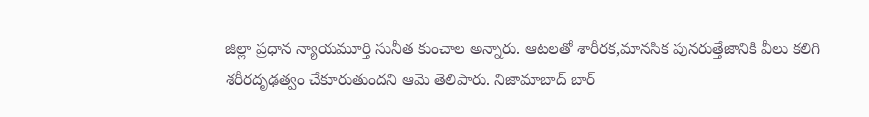జిల్లా ప్రధాన న్యాయమూర్తి సునీత కుంచాల అన్నారు. ఆటలతో శారీరక,మానసిక పునరుత్తేజానికి వీలు కలిగి శరీరదృఢత్వం చేకూరుతుందని ఆమె తెలిపారు. నిజామాబాద్ బార్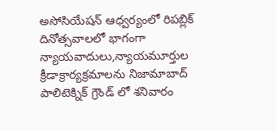అసోసియేషన్ ఆధ్వర్యంలో రిపబ్లిక్ దినోత్సవాలలో భాగంగా న్యాయవాదులు,న్యాయమూర్తుల క్రీడాక్రార్యక్రమాలను నిజామాబాద్ పాలిటెక్నిక్ గ్రౌండ్ లో శనివారం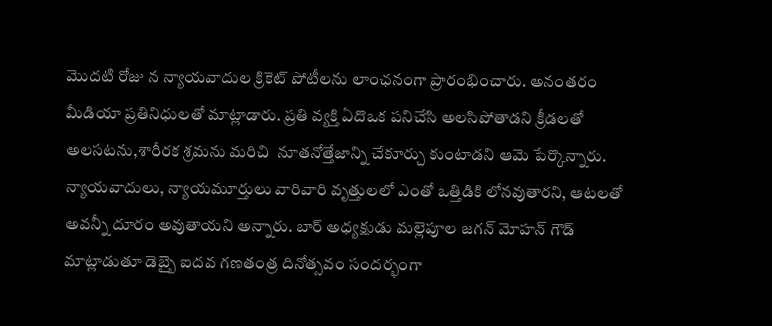మొదటి రోజు న న్యాయవాదుల క్రికెట్ పోటీలను లాంఛనంగా ప్రారంభించారు. అనంతరం మీడియా ప్రతినిధులతో మాట్లాడారు. ప్రతి వ్యక్తి ఏదొఒక పనిచేసి అలసిపోతాడని క్రీడలతో అలసటను,శారీరక శ్రమను మరిచి  నూతనోత్తేజాన్ని చేకూర్చు కుంటాడని ఆమె పేర్కొన్నారు. న్యాయవాదులు, న్యాయమూర్తులు వారివారి వృత్తులలో ఎంతో ఒత్తిడికి లోనవుతారని, ఆటలతో అవన్నీ దూరం అవుతాయని అన్నారు. బార్ అధ్యక్షుడు మల్లెపూల జగన్ మోహన్ గౌడ్ మాట్లాడుతూ డెబ్బై ఐదవ గణతంత్ర దినోత్సవం సందర్భంగా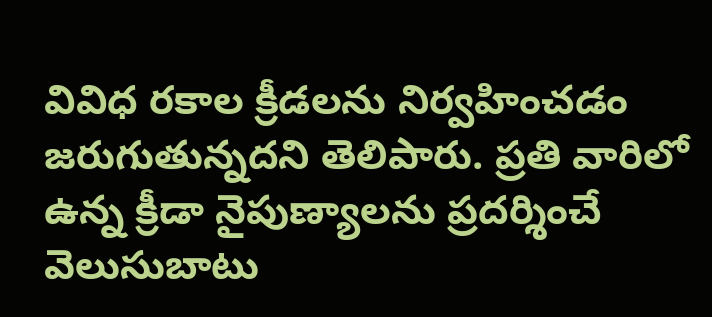వివిధ రకాల క్రీడలను నిర్వహించడం జరుగుతున్నదని తెలిపారు. ప్రతి వారిలో ఉన్న క్రీడా నైపుణ్యాలను ప్రదర్శించే వెలుసుబాటు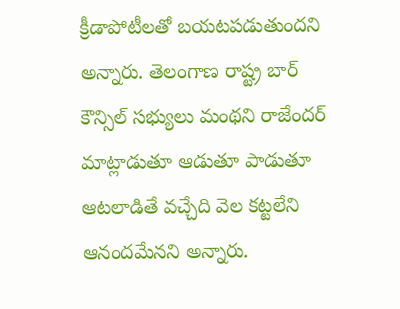క్రీడాపోటీలతో బయటపడుతుందని అన్నారు. తెలంగాణ రాష్ట్ర బార్ కౌన్సిల్ సభ్యులు మంథని రాజేందర్ మాట్లాడుతూ ఆడుతూ పాడుతూ ఆటలాడితే వచ్చేది వెల కట్టలేని ఆనందమేనని అన్నారు.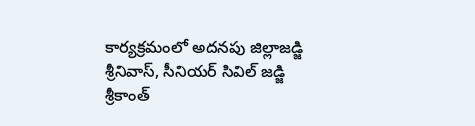కార్యక్రమంలో అదనపు జిల్లాజడ్జి శ్రీనివాస్, సీనియర్ సివిల్ జడ్జి శ్రీకాంత్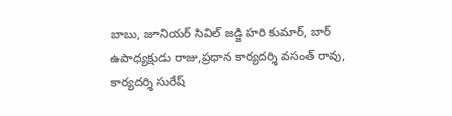బాబు, జూనియర్ సివిల్ జడ్జి హరి కుమార్, బార్ ఉపాధ్యక్షుడు రాజు,ప్రధాన కార్యదర్శి వసంత్ రావు, కార్యదర్శి సురేష్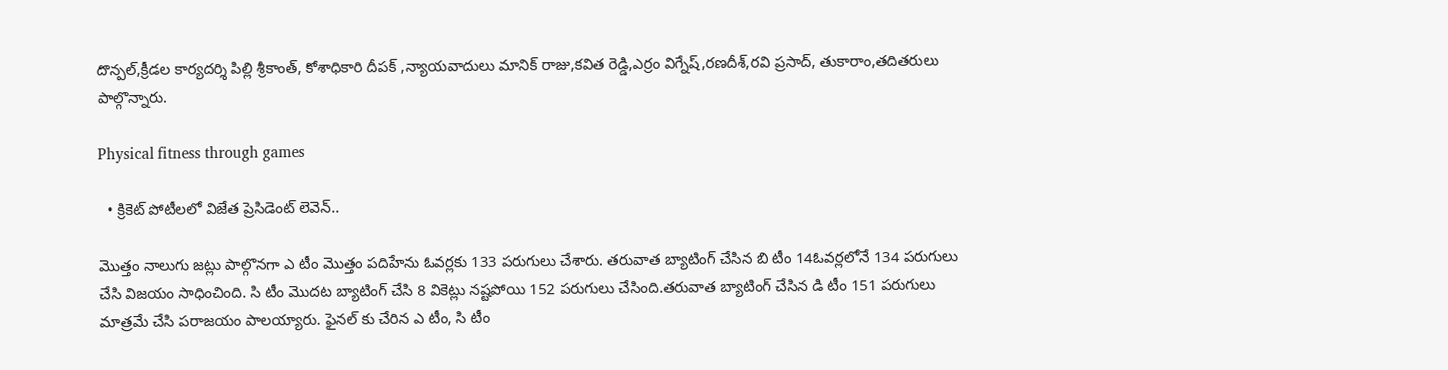దొన్పల్,క్రీడల కార్యదర్శి పిల్లి శ్రీకాంత్, కోశాధికారి దీపక్ ,న్యాయవాదులు మానిక్ రాజు,కవిత రెడ్డి,ఎర్రం విగ్నేష్,రణదీశ్,రవి ప్రసాద్, తుకారాం,తదితరులు పాల్గొన్నారు.

Physical fitness through games

  • క్రికెట్ పోటీలలో విజేత ప్రెసిడెంట్ లెవెన్..

మొత్తం నాలుగు జట్లు పాల్గొనగా ఎ టీం మొత్తం పదిహేను ఓవర్లకు 133 పరుగులు చేశారు. తరువాత బ్యాటింగ్ చేసిన బి టీం 14ఓవర్లలోనే 134 పరుగులు చేసి విజయం సాధించింది. సి టీం మొదట బ్యాటింగ్ చేసి 8 వికెట్లు నష్టపోయి 152 పరుగులు చేసింది.తరువాత బ్యాటింగ్ చేసిన డి టీం 151 పరుగులు మాత్రమే చేసి పరాజయం పాలయ్యారు. ఫైనల్ కు చేరిన ఎ టీం, సి టీం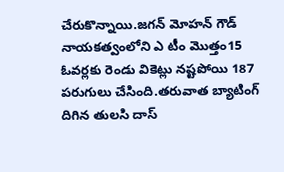చేరుకొన్నాయి.జగన్ మోహన్ గౌడ్ నాయకత్వంలోని ఎ టీం మొత్తం15 ఓవర్లకు రెండు వికెట్లు నష్టపోయి 187 పరుగులు చేసింది.తరువాత బ్యాటింగ్ దిగిన తులసి దాస్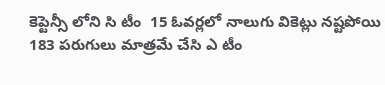కెప్టెన్సీ లోని సి టీం  15 ఓవర్లలో నాలుగు వికెట్లు నష్టపోయి 183 పరుగులు మాత్రమే చేసి ఎ టీం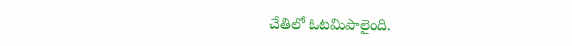చేతిలో ఓటమిపాలైంది.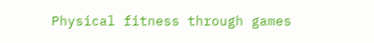Physical fitness through games